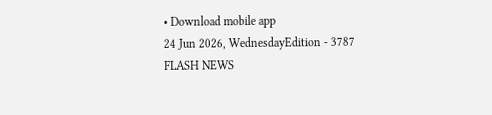• Download mobile app
24 Jun 2026, WednesdayEdition - 3787
FLASH NEWS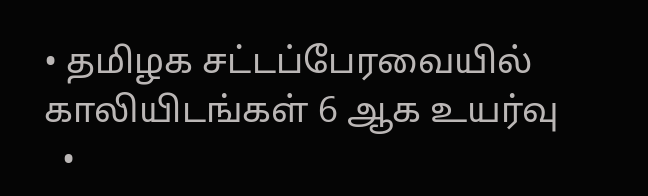• தமிழக சட்டப்பேரவையில் காலியிடங்கள் 6 ஆக உயர்வு
  •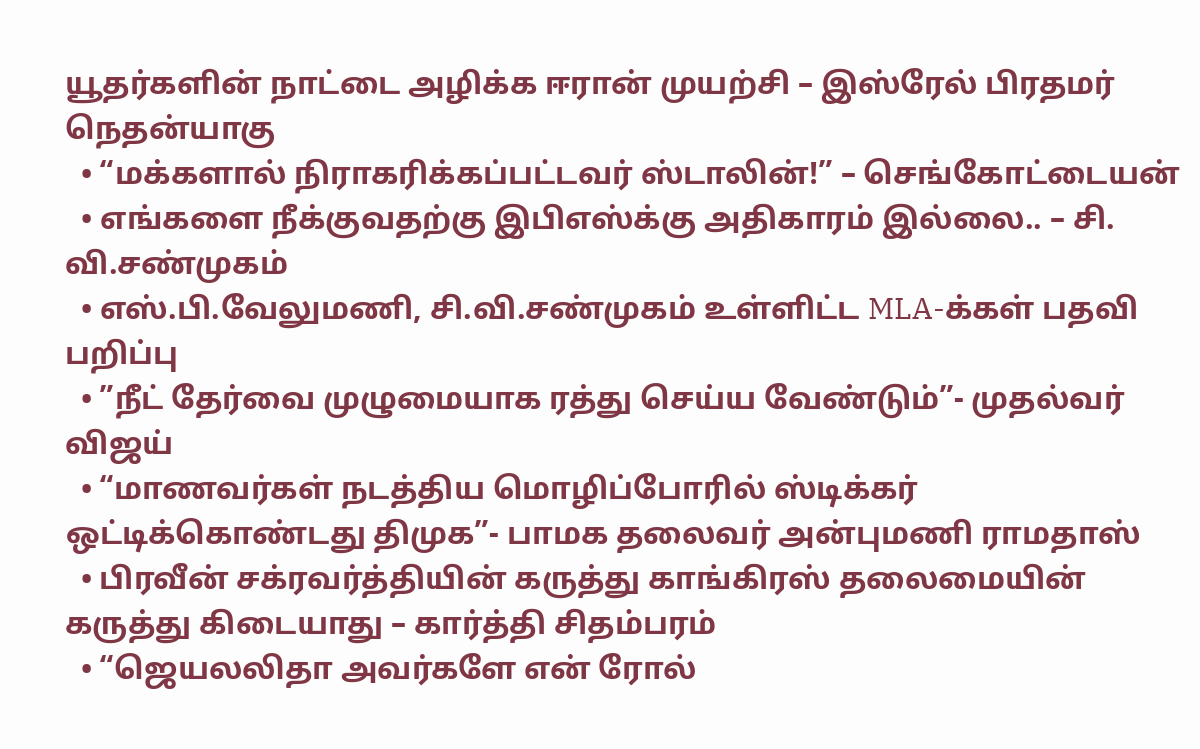யூதர்களின் நாட்டை அழிக்க ஈரான் முயற்சி – இஸ்ரேல் பிரதமர் நெதன்யாகு
  • “மக்களால் நிராகரிக்கப்பட்டவர் ஸ்டாலின்!” – செங்கோட்டையன்
  • எங்களை நீக்குவதற்கு இபிஎஸ்க்கு அதிகாரம் இல்லை.. – சி. வி.சண்முகம்
  • எஸ்.பி.வேலுமணி, சி.வி.சண்முகம் உள்ளிட்ட MLA-க்கள் பதவி பறிப்பு
  • ”நீட் தேர்வை முழுமையாக ரத்து செய்ய வேண்டும்”- முதல்வர் விஜய்
  • “மாணவர்கள் நடத்திய மொழிப்போரில் ஸ்டிக்கர் ஒட்டிக்கொண்டது திமுக”- பாமக தலைவர் அன்புமணி ராமதாஸ்
  • பிரவீன் சக்ரவர்த்தியின் கருத்து காங்கிரஸ் தலைமையின் கருத்து கிடையாது – கார்த்தி சிதம்பரம்
  • “ஜெயலலிதா அவர்களே என் ரோல்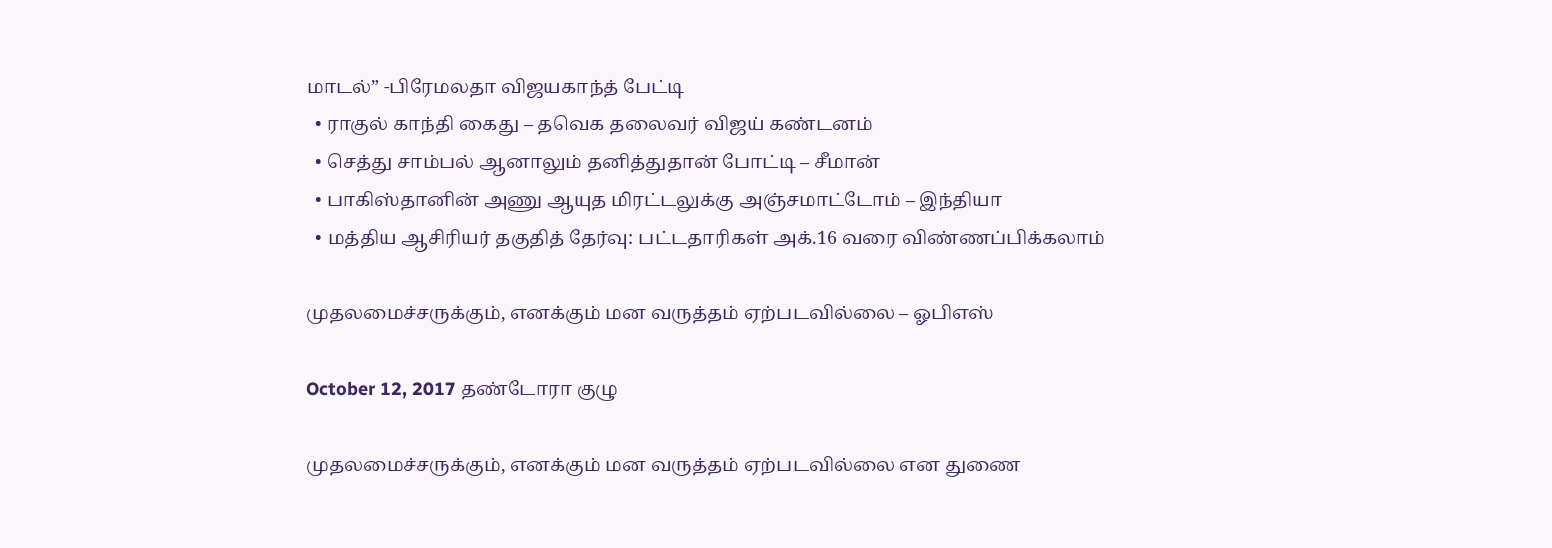மாடல்” -பிரேமலதா விஜயகாந்த் பேட்டி
  • ராகுல் காந்தி கைது – தவெக தலைவர் விஜய் கண்டனம்
  • செத்து சாம்பல் ஆனாலும் தனித்துதான் போட்டி – சீமான்
  • பாகிஸ்தானின் அணு ஆயுத மிரட்டலுக்கு அஞ்சமாட்டோம் – இந்தியா
  • மத்திய ஆசிரியர் தகுதித் தேர்வு: பட்டதாரிகள் அக்.16 வரை விண்ணப்பிக்கலாம்

முதலமைச்சருக்கும், எனக்கும் மன வருத்தம் ஏற்படவில்லை – ஓபிஎஸ்

October 12, 2017 தண்டோரா குழு

முதலமைச்சருக்கும், எனக்கும் மன வருத்தம் ஏற்படவில்லை என துணை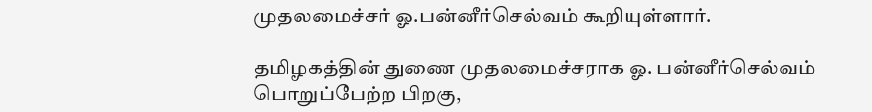முதலமைச்சர் ஓ.பன்னீர்செல்வம் கூறியுள்ளார்.

தமிழகத்தின் துணை முதலமைச்சராக ஓ. பன்னீர்செல்வம் பொறுப்பேற்ற பிறகு,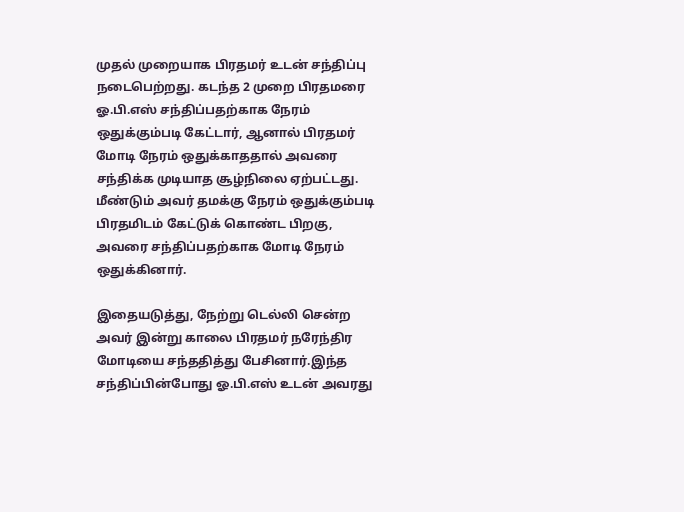முதல் முறையாக பிரதமர் உடன் சந்திப்பு நடைபெற்றது. கடந்த 2 முறை பிரதமரை ஓ.பி.எஸ் சந்திப்பதற்காக நேரம் ஒதுக்கும்படி கேட்டார், ஆனால் பிரதமர் மோடி நேரம் ஒதுக்காததால் அவரை சந்திக்க முடியாத சூழ்நிலை ஏற்பட்டது. மீண்டும் அவர் தமக்கு நேரம் ஒதுக்கும்படி பிரதமிடம் கேட்டுக் கொண்ட பிறகு, அவரை சந்திப்பதற்காக மோடி நேரம் ஒதுக்கினார்.

இதையடுத்து, நேற்று டெல்லி சென்ற அவர் இன்று காலை பிரதமர் நரேந்திர மோடியை சந்ததித்து பேசினார்.இந்த சந்திப்பின்போது ஓ.பி.எஸ் உடன் அவரது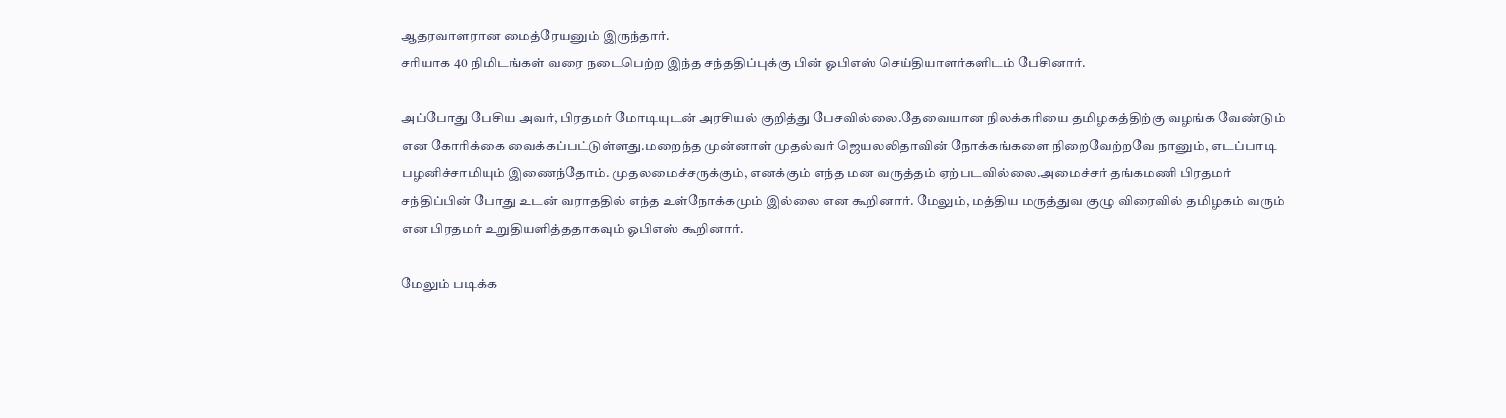ஆதரவாளரான மைத்ரேயனும் இருந்தார்.
சரியாக 40 நிமிடங்கள் வரை நடைபெற்ற இந்த சந்ததிப்புக்கு பின் ஓபிஎஸ் செய்தியாளர்களிடம் பேசினார்.

அப்போது பேசிய அவர், பிரதமர் மோடியுடன் அரசியல் குறித்து பேசவில்லை.தேவையான நிலக்கரியை தமிழகத்திற்கு வழங்க வேண்டும் என கோரிக்கை வைக்கப்பட்டுள்ளது.மறைந்த முன்னாள் முதல்வர் ஜெயலலிதாவின் நோக்கங்களை நிறைவேற்றவே நானும், எடப்பாடி பழனிச்சாமியும் இணைந்தோம். முதலமைச்சருக்கும், எனக்கும் எந்த மன வருத்தம் ஏற்படவில்லை.அமைச்சர் தங்கமணி பிரதமர் சந்திப்பின் போது உடன் வராததில் எந்த உள்நோக்கமும் இல்லை என கூறினார். மேலும், மத்திய மருத்துவ குழு விரைவில் தமிழகம் வரும் என பிரதமர் உறுதியளித்ததாகவும் ஓபிஎஸ் கூறினார்.

மேலும் படிக்க